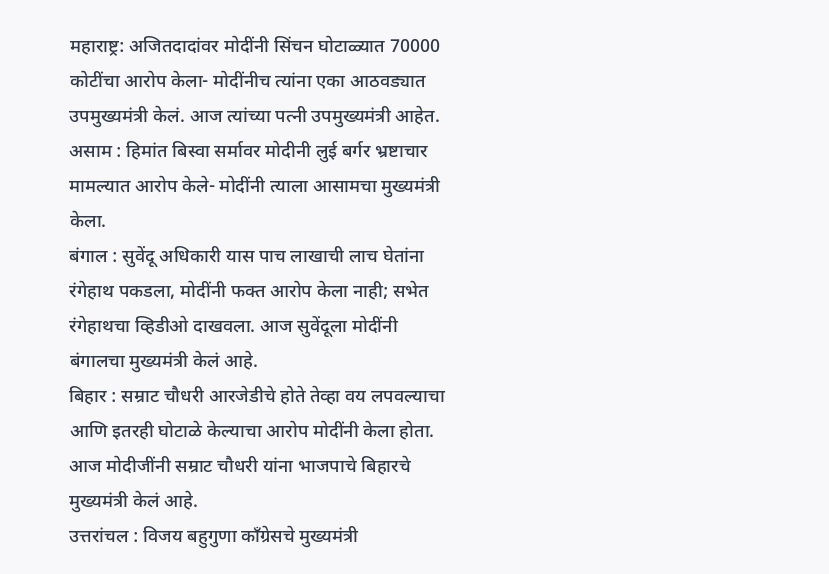महाराष्ट्र: अजितदादांवर मोदींनी सिंचन घोटाळ्यात 70000 कोटींचा आरोप केला- मोदींनीच त्यांना एका आठवड्यात उपमुख्यमंत्री केलं. आज त्यांच्या पत्नी उपमुख्यमंत्री आहेत.
असाम : हिमांत बिस्वा सर्मावर मोदीनी लुई बर्गर भ्रष्टाचार मामल्यात आरोप केले- मोदींनी त्याला आसामचा मुख्यमंत्री केला.
बंगाल : सुवेंदू अधिकारी यास पाच लाखाची लाच घेतांना रंगेहाथ पकडला, मोदींनी फक्त आरोप केला नाही; सभेत रंगेहाथचा व्हिडीओ दाखवला. आज सुवेंदूला मोदींनी बंगालचा मुख्यमंत्री केलं आहे.
बिहार : सम्राट चौधरी आरजेडीचे होते तेव्हा वय लपवल्याचा आणि इतरही घोटाळे केल्याचा आरोप मोदींनी केला होता. आज मोदीजींनी सम्राट चौधरी यांना भाजपाचे बिहारचे मुख्यमंत्री केलं आहे.
उत्तरांचल : विजय बहुगुणा काँग्रेसचे मुख्यमंत्री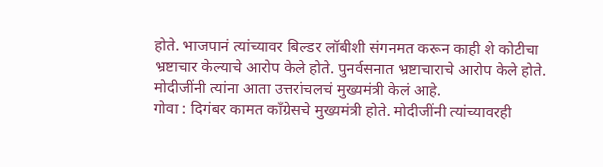होते. भाजपानं त्यांच्यावर बिल्डर लॉबीशी संगनमत करून काही शे कोटीचा भ्रष्टाचार केल्याचे आरोप केले होते. पुनर्वसनात भ्रष्टाचाराचे आरोप केले होते. मोदीजींनी त्यांना आता उत्तरांचलचं मुख्यमंत्री केलं आहे.
गोवा : दिगंबर कामत काँग्रेसचे मुख्यमंत्री होते. मोदीजींनी त्यांच्यावरही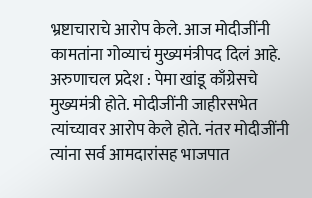भ्रष्टाचाराचे आरोप केले. आज मोदीजींनी कामतांना गोव्याचं मुख्यमंत्रीपद दिलं आहे.
अरुणाचल प्रदेश : पेमा खांडू काँग्रेसचे मुख्यमंत्री होते. मोदीजींनी जाहीरसभेत त्यांच्यावर आरोप केले होते. नंतर मोदीजींनी त्यांना सर्व आमदारांसह भाजपात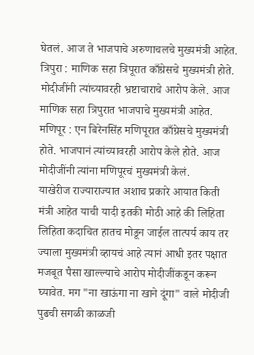घेतलं. आज ते भाजपाचे अरुणाचलचे मुख्यमंत्री आहेत.
त्रिपुरा : माणिक सहा त्रिपूरात काँग्रेसचे मुख्यमंत्री होते. मोदीजींनी त्यांच्यावरही भ्रष्टाचाराचे आरोप केले. आज माणिक सहा त्रिपुरात भाजपाचे मुख्यमंत्री आहेत.
मणिपूर : एन बिरेनसिंह मणिपूरात काँग्रेसचे मुख्यमंत्री होते. भाजपानं त्यांच्यावरही आरोप केले होते. आज मोदीजींनी त्यांना मणिपूरचं मुख्यमंत्री केलं.
याखेरीज राज्याराज्यात अशाच प्रकारे आयात किती मंत्री आहेत याची यादी इतकी मोठी आहे की लिहिता लिहिता कदाचित हातच मोडून जाईल तात्पर्य काय तर ज्याला मुख्यमंत्री व्हायचं आहे त्यानं आधी इतर पक्षात मजबूत पैसा खाल्ल्याचे आरोप मोदीजींकडून करून घ्यावेत. मग "ना खाऊंगा ना खाने दूंगा" वाले मोदीजी पुढची सगळी काळजी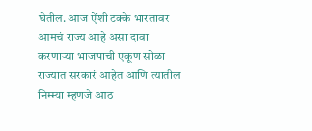घेतील. आज ऐंशी टक्के भारतावर आमचं राज्य आहे असा दावा करणाऱ्या भाजपाची एकूण सोळा राज्यात सरकारं आहेत आणि त्यातील निम्म्या म्हणजे आठ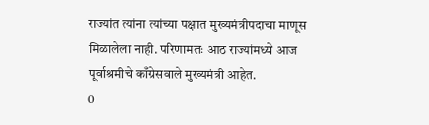राज्यांत त्यांना त्यांच्या पक्षात मुख्यमंत्रीपदाचा माणूस मिळालेला नाही. परिणामतः आठ राज्यांमध्ये आज पूर्वाश्रमीचे काँग्रेसवाले मुख्यमंत्री आहेत.
0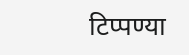टिप्पण्या